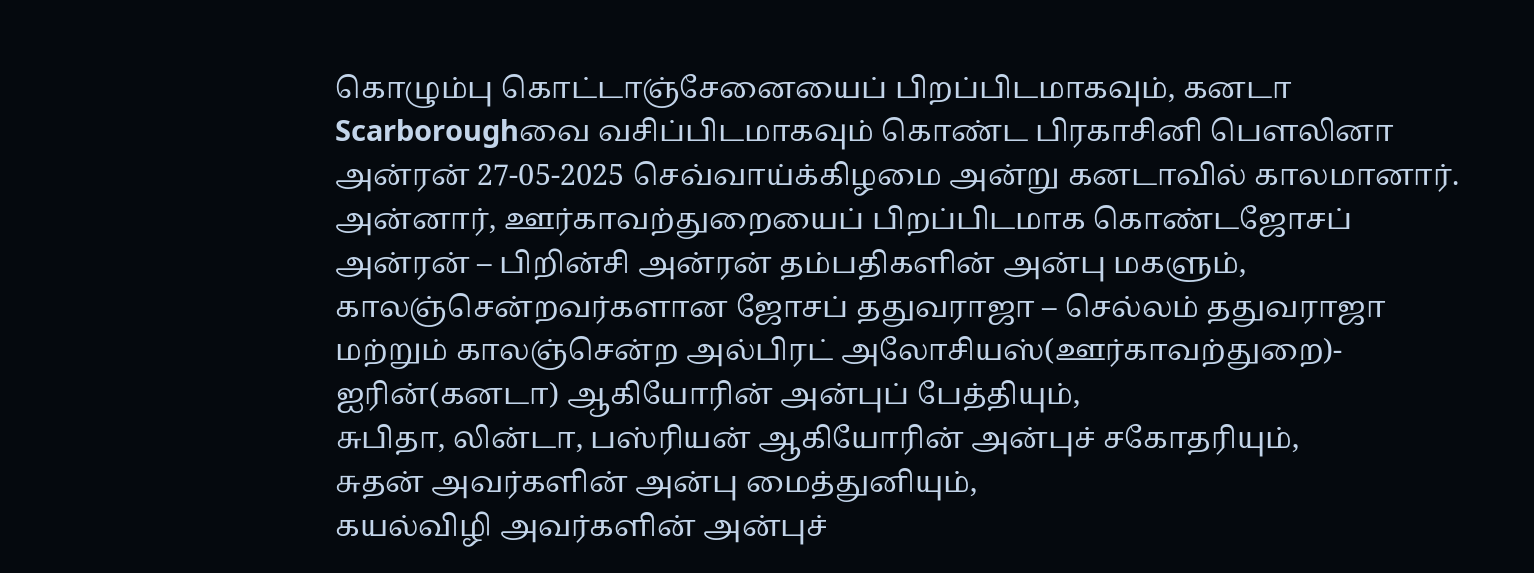கொழும்பு கொட்டாஞ்சேனையைப் பிறப்பிடமாகவும், கனடா Scarboroughவை வசிப்பிடமாகவும் கொண்ட பிரகாசினி பௌலினா அன்ரன் 27-05-2025 செவ்வாய்க்கிழமை அன்று கனடாவில் காலமானார்.
அன்னார், ஊர்காவற்துறையைப் பிறப்பிடமாக கொண்டஜோசப் அன்ரன் – பிறின்சி அன்ரன் தம்பதிகளின் அன்பு மகளும்,
காலஞ்சென்றவர்களான ஜோசப் ததுவராஜா – செல்லம் ததுவராஜா மற்றும் காலஞ்சென்ற அல்பிரட் அலோசியஸ்(ஊர்காவற்துறை)- ஐரின்(கனடா) ஆகியோரின் அன்புப் பேத்தியும்,
சுபிதா, லின்டா, பஸ்ரியன் ஆகியோரின் அன்புச் சகோதரியும்,
சுதன் அவர்களின் அன்பு மைத்துனியும்,
கயல்விழி அவர்களின் அன்புச்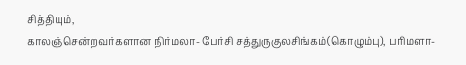சித்தியும்,
காலஞ்சென்றவர்களான நிர்மலா- பேர்சி சத்துருகுலசிங்கம்(கொழும்பு), பரிமளா-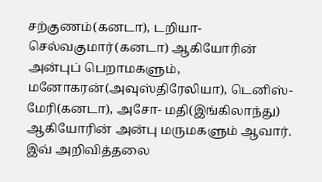சற்குணம்(கனடா), டறியா-செல்வகுமார்(கனடா) ஆகியோரின் அன்புப் பெறாமகளும்,
மனோகரன்(அவுஸ்திரேலியா), டெனிஸ்- மேரி(கனடா), அசோ- மதி(இங்கிலாந்து) ஆகியோரின் அன்பு மருமகளும் ஆவார்.
இவ் அறிவித்தலை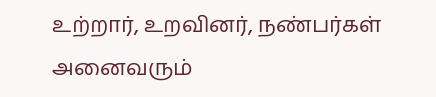உற்றார், உறவினர், நண்பர்கள் அனைவரும்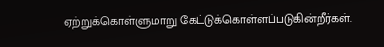ஏற்றுக்கொள்ளுமாறு கேட்டுக்கொள்ளப்படுகின்றீர்கள்.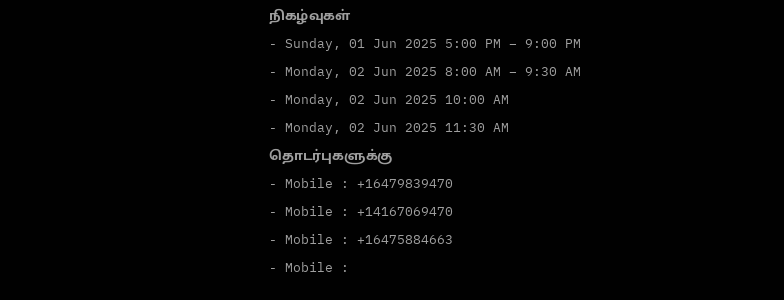நிகழ்வுகள்
- Sunday, 01 Jun 2025 5:00 PM – 9:00 PM
- Monday, 02 Jun 2025 8:00 AM – 9:30 AM
- Monday, 02 Jun 2025 10:00 AM
- Monday, 02 Jun 2025 11:30 AM
தொடர்புகளுக்கு
- Mobile : +16479839470
- Mobile : +14167069470
- Mobile : +16475884663
- Mobile :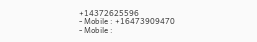+14372625596
- Mobile : +16473909470
- Mobile :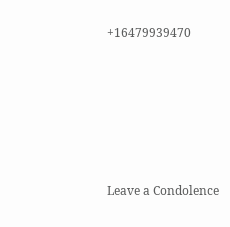+16479939470











Leave a Condolence